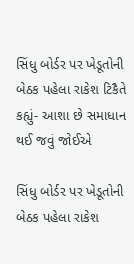સિંધુ બોર્ડર પર ખેડૂતોની બેઠક પહેલા રાકેશ ટિકૈતે કહ્યું- આશા છે સમાધાન થઈ જવું જોઈએ

સિંધુ બોર્ડર પર ખેડૂતોની બેઠક પહેલા રાકેશ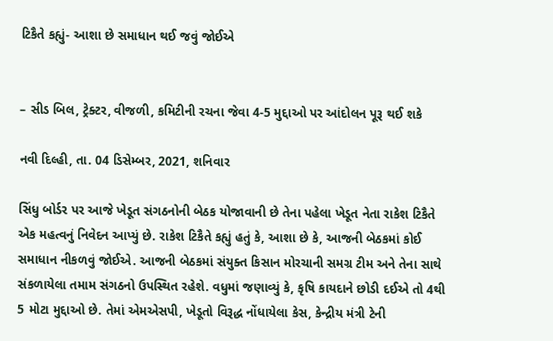ટિકૈતે કહ્યું- આશા છે સમાધાન થઈ જવું જોઈએ


– સીડ બિલ, ટ્રેક્ટર, વીજળી, કમિટીની રચના જેવા 4-5 મુદ્દાઓ પર આંદોલન પૂરૂ થઈ શકે

નવી દિલ્હી, તા. 04 ડિસેમ્બર, 2021, શનિવાર

સિંધુ બોર્ડર પર આજે ખેડૂત સંગઠનોની બેઠક યોજાવાની છે તેના પહેલા ખેડૂત નેતા રાકેશ ટિકૈતે એક મહત્વનું નિવેદન આપ્યું છે. રાકેશ ટિકૈતે કહ્યું હતું કે, આશા છે કે, આજની બેઠકમાં કોઈ સમાધાન નીકળવું જોઈએ. આજની બેઠકમાં સંયુક્ત કિસાન મોરચાની સમગ્ર ટીમ અને તેના સાથે સંકળાયેલા તમામ સંગઠનો ઉપસ્થિત રહેશે. વધુમાં જણાવ્યું કે, કૃષિ કાયદાને છોડી દઈએ તો 4થી 5 મોટા મુદ્દાઓ છે. તેમાં એમએસપી, ખેડૂતો વિરૂદ્ધ નોંધાયેલા કેસ, કેન્દ્રીય મંત્રી ટેની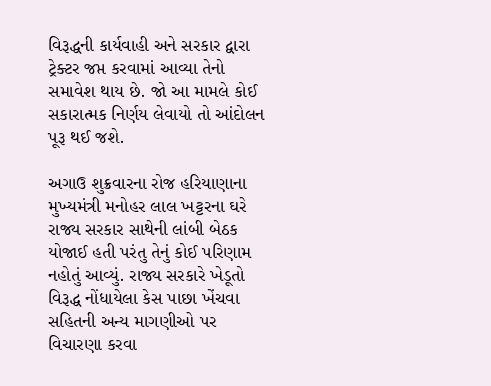વિરૂદ્ધની કાર્યવાહી અને સરકાર દ્વારા ટ્રેક્ટર જપ્ત કરવામાં આવ્યા તેનો સમાવેશ થાય છે. જો આ મામલે કોઈ સકારાત્મક નિર્ણય લેવાયો તો આંદોલન પૂરૂ થઈ જશે.

અગાઉ શુક્રવારના રોજ હરિયાણાના મુખ્યમંત્રી મનોહર લાલ ખટ્ટરના ઘરે રાજ્ય સરકાર સાથેની લાંબી બેઠક યોજાઈ હતી પરંતુ તેનું કોઈ પરિણામ નહોતું આવ્યું. રાજ્ય સરકારે ખેડૂતો વિરૂદ્ધ નોંધાયેલા કેસ પાછા ખેંચવા સહિતની અન્ય માગણીઓ પર વિચારણા કરવા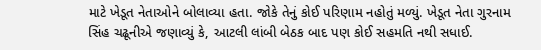માટે ખેડૂત નેતાઓને બોલાવ્યા હતા. જોકે તેનું કોઈ પરિણામ નહોતું મળ્યું. ખેડૂત નેતા ગુરનામ સિંહ ચઢૂનીએ જણાવ્યું કે, આટલી લાંબી બેઠક બાદ પણ કોઈ સહમતિ નથી સધાઈ.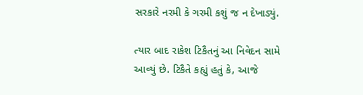સરકારે નરમી કે ગરમી કશું જ ન દેખાડ્યું.

ત્યાર બાદ રાકેશ ટિકૈતનું આ નિવેદન સામે આવ્યું છે. ટિકૈતે કહ્યું હતું કે, આજે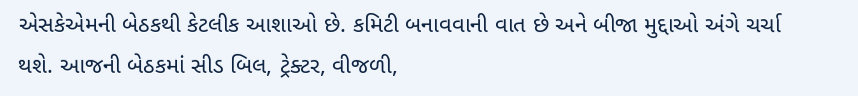એસકેએમની બેઠકથી કેટલીક આશાઓ છે. કમિટી બનાવવાની વાત છે અને બીજા મુદ્દાઓ અંગે ચર્ચા થશે. આજની બેઠકમાં સીડ બિલ, ટ્રેક્ટર, વીજળી,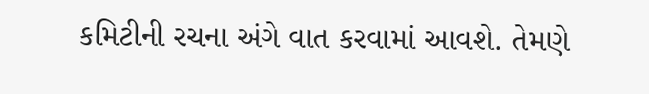કમિટીની રચના અંગે વાત કરવામાં આવશે. તેમણે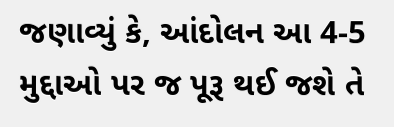જણાવ્યું કે, આંદોલન આ 4-5 મુદ્દાઓ પર જ પૂરૂ થઈ જશે તે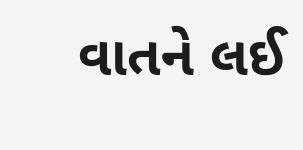વાતને લઈ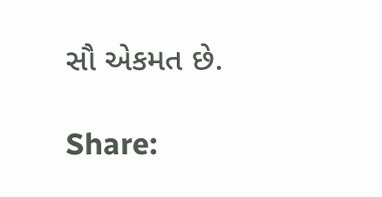સૌ એકમત છે.

Share: